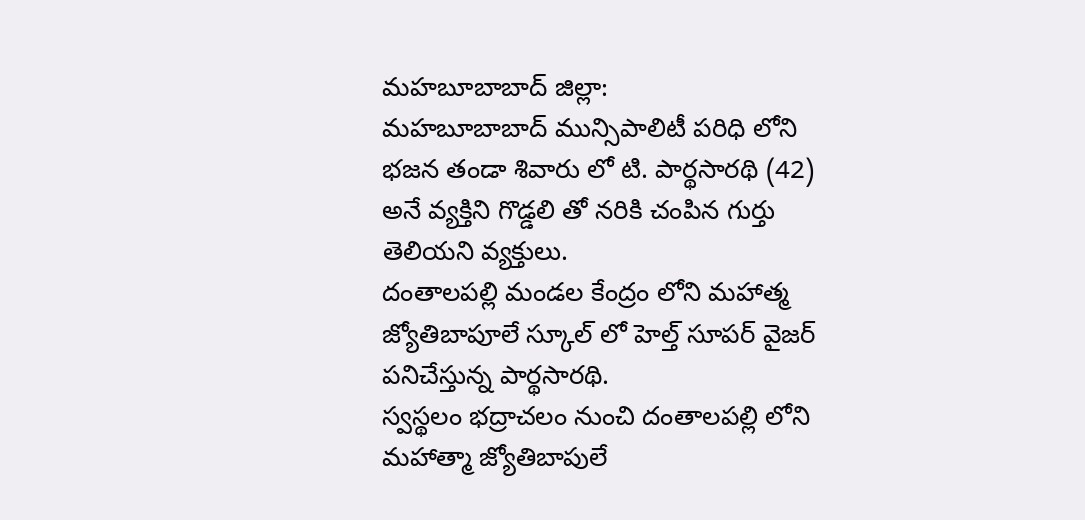మహబూబాబాద్ జిల్లా:
మహబూబాబాద్ మున్సిపాలిటీ పరిధి లోని భజన తండా శివారు లో టి. పార్థసారథి (42) అనే వ్యక్తిని గొడ్డలి తో నరికి చంపిన గుర్తు తెలియని వ్యక్తులు.
దంతాలపల్లి మండల కేంద్రం లోని మహాత్మ జ్యోతిబాపూలే స్కూల్ లో హెల్త్ సూపర్ వైజర్ పనిచేస్తున్న పార్థసారథి.
స్వస్థలం భద్రాచలం నుంచి దంతాలపల్లి లోని మహాత్మా జ్యోతిబాపులే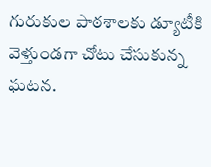గురుకుల పాఠశాలకు డ్యూటీకి వెళ్తుండగా చోటు చేసుకున్న ఘటన.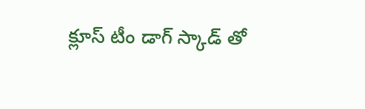క్లూస్ టీం డాగ్ స్కాడ్ తో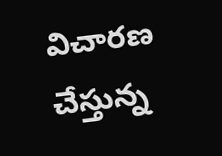విచారణ చేస్తున్న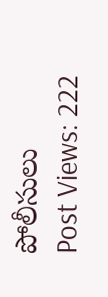పోలీసులు
Post Views: 222